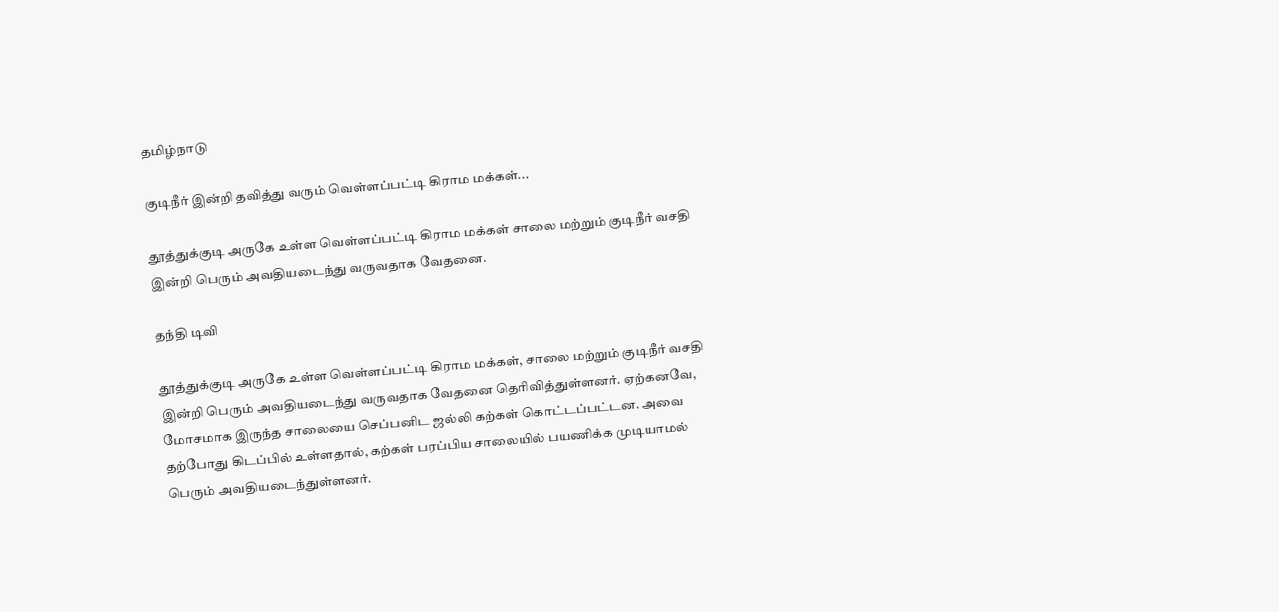தமிழ்நாடு

குடிநீர் இன்றி தவித்து வரும் வெள்ளப்பட்டி கிராம மக்கள்...

தூத்துக்குடி அருகே உள்ள வெள்ளப்பட்டி கிராம மக்கள் சாலை மற்றும் குடிநீர் வசதி இன்றி பெரும் அவதியடைந்து வருவதாக வேதனை.

தந்தி டிவி

தூத்துக்குடி அருகே உள்ள வெள்ளப்பட்டி கிராம மக்கள், சாலை மற்றும் குடிநீர் வசதி இன்றி பெரும் அவதியடைந்து வருவதாக வேதனை தெரிவித்துள்ளனர். ஏற்கனவே, மோசமாக இருந்த சாலையை செப்பனிட ஜல்லி கற்கள் கொட்டப்பட்டன. அவை தற்போது கிடப்பில் உள்ளதால், கற்கள் பரப்பிய சாலையில் பயணிக்க முடியாமல் பெரும் அவதியடைந்துள்ளனர்.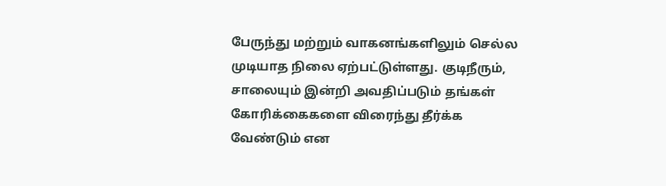பேருந்து மற்றும் வாகனங்களிலும் செல்ல முடியாத நிலை ஏற்பட்டுள்ளது. குடிநீரும், சாலையும் இன்றி அவதிப்படும் தங்கள் கோரிக்கைகளை விரைந்து தீர்க்க வேண்டும் என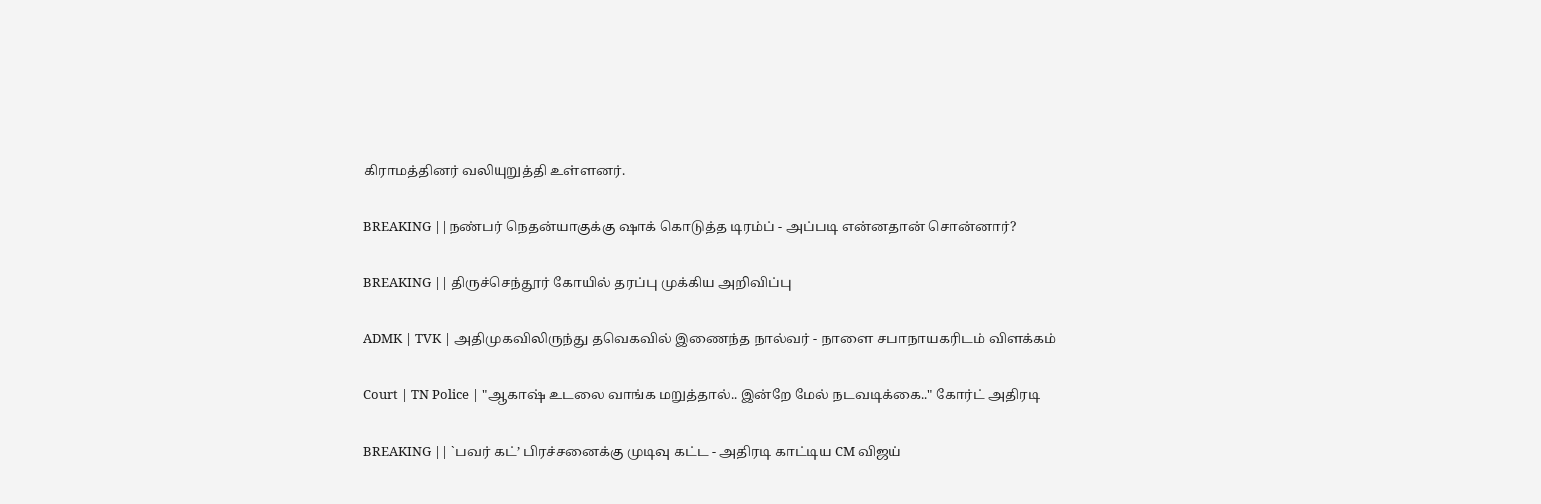கிராமத்தினர் வலியுறுத்தி உள்ளனர்.

BREAKING ||நண்பர் நெதன்யாகுக்கு ஷாக் கொடுத்த டிரம்ப் - அப்படி என்னதான் சொன்னார்?

BREAKING || திருச்செந்தூர் கோயில் தரப்பு முக்கிய அறிவிப்பு

ADMK | TVK | அதிமுகவிலிருந்து தவெகவில் இணைந்த நால்வர் - நாளை சபாநாயகரிடம் விளக்கம்

Court | TN Police | "ஆகாஷ் உடலை வாங்க மறுத்தால்.. இன்றே மேல் நடவடிக்கை.." கோர்ட் அதிரடி

BREAKING || `பவர் கட்’ பிரச்சனைக்கு முடிவு கட்ட - அதிரடி காட்டிய CM விஜய்